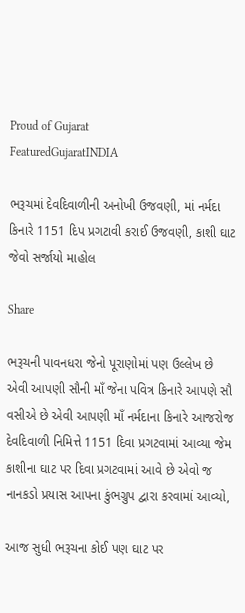Proud of Gujarat
FeaturedGujaratINDIA

ભરૂચમાં દેવદિવાળીની અનોખી ઉજવણી, માં નર્મદા કિનારે 1151 દિપ પ્રગટાવી કરાઈ ઉજવણી, કાશી ઘાટ જેવો સર્જાયો માહોલ

Share

ભરૂચની પાવનધરા જેનો પૂરાણોમાં પણ ઉલ્લેખ છે એવી આપણી સૌની માઁ જેના પવિત્ર કિનારે આપણે સૌ વસીએ છે એવી આપણી માઁ નર્મદાના કિનારે આજરોજ દેવદિવાળી નિમિત્તે 1151 દિવા પ્રગટવામાં આવ્યા જેમ કાશીના ઘાટ પર દિવા પ્રગટવામાં આવે છે એવો જ નાનકડો પ્રયાસ આપના કુંભગ્રુપ દ્વારા કરવામાં આવ્યો,

આજ સુધી ભરૂચના કોઈ પણ ઘાટ પર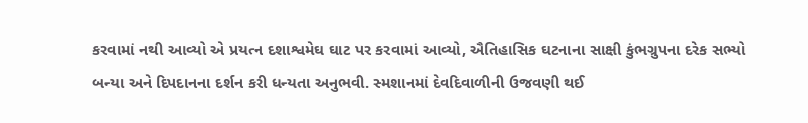કરવામાં નથી આવ્યો એ પ્રયત્ન દશાશ્વમેઘ ઘાટ પર કરવામાં આવ્યો, ઐતિહાસિક ઘટનાના સાક્ષી કુંભગ્રુપના દરેક સભ્યો બન્યા અને દિપદાનના દર્શન કરી ધન્યતા અનુભવી. સ્મશાનમાં દેવદિવાળીની ઉજવણી થઈ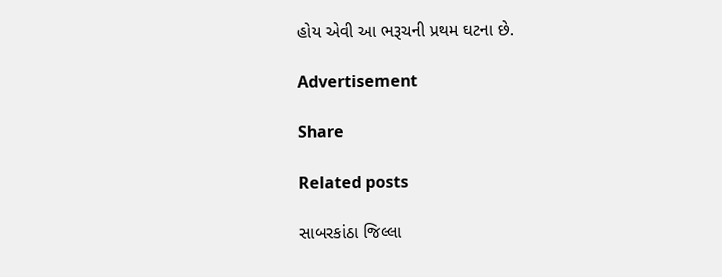હોય એવી આ ભરૂચની પ્રથમ ઘટના છે.

Advertisement

Share

Related posts

સાબરકાંઠા જિલ્લા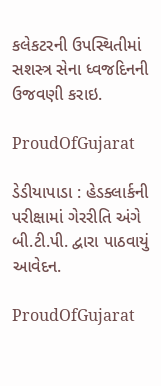કલેકટરની ઉપસ્થિતીમાં સશસ્ત્ર સેના ધ્વજદિનની ઉજવણી કરાઇ.

ProudOfGujarat

ડેડીયાપાડા : હેડક્લાર્કની પરીક્ષામાં ગેરરીતિ અંગે બી.ટી.પી. દ્વારા પાઠવાયું આવેદન.

ProudOfGujarat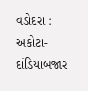વડોદરા : અકોટા-દાંડિયાબજાર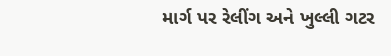માર્ગ પર રેલીંગ અને ખુલ્લી ગટર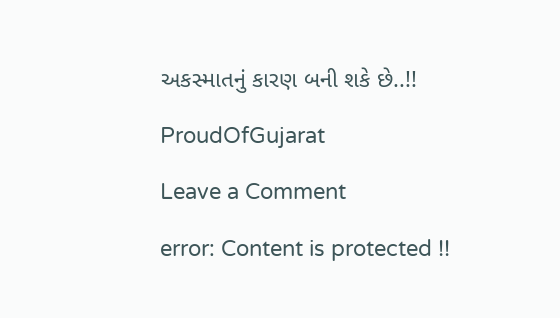અકસ્માતનું કારણ બની શકે છે..!!

ProudOfGujarat

Leave a Comment

error: Content is protected !!